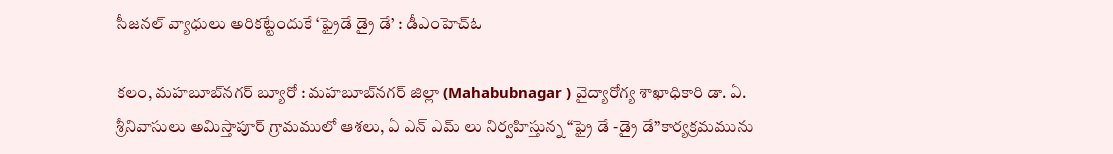సీజ‌న‌ల్ వ్యాధులు అరిక‌ట్టేందుకే ‘ఫ్రైడే డ్రై డే’ : డీఎంహెచ్‌ఓ

కలం, మ‌హ‌బూబ్‌న‌గ‌ర్‌ బ్యూరో : మ‌హ‌బూబ్‌న‌గ‌ర్‌ జిల్లా (Mahabubnagar ) వైద్యారోగ్య శాఖాధికారి డా. ఏ. శ్రీనివాసులు అమిస్తాపూర్ గ్రామములో ఆశలు, ఏ ఎన్ ఎమ్ లు నిర్వహిస్తున్న “ఫ్రై డే -డ్రై డే”కార్యక్రమమును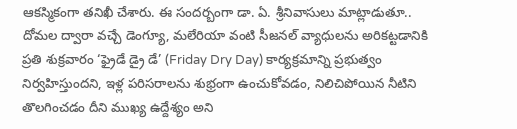ఆకస్మికంగా తనిఖీ చేశారు. ఈ సందర్బంగా డా. ఏ. శ్రీనివాసులు మాట్లాడుతూ.. దోమల ద్వారా వచ్చే డెంగ్యూ, మలేరియా వంటి సీజనల్ వ్యాధులను అరికట్టడానికి ప్రతి శుక్రవారం ‘ఫ్రైడే డ్రై డే’ (Friday Dry Day) కార్యక్రమాన్ని ప్రభుత్వం నిర్వహిస్తుందని, ఇళ్ల పరిసరాలను శుభ్రంగా ఉంచుకోవడం, నిలిచిపోయిన నీటిని తొలగించడం దీని ముఖ్య ఉద్దేశ్యం అని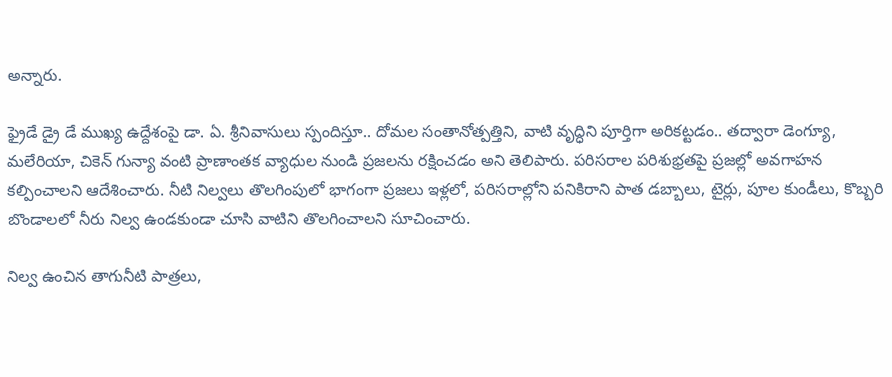అన్నారు.

ఫ్రైడే డ్రై డే ముఖ్య ఉద్దేశంపై డా. ఏ. శ్రీనివాసులు స్పందిస్తూ.. దోమల సంతానోత్పత్తిని, వాటి వృద్ధిని పూర్తిగా అరికట్టడం.. తద్వారా డెంగ్యూ, మలేరియా, చికెన్‌ గున్యా వంటి ప్రాణాంతక వ్యాధుల నుండి ప్రజలను రక్షించడం అని తెలిపారు. పరిసరాల పరిశుభ్రతపై ప్రజల్లో అవగాహన కల్పించాలని ఆదేశించారు. నీటి నిల్వలు తొలగింపులో భాగంగా ప్రజలు ఇళ్లలో, పరిసరాల్లోని పనికిరాని పాత డబ్బాలు, టైర్లు, పూల కుండీలు, కొబ్బరి బొండాలలో నీరు నిల్వ ఉండకుండా చూసి వాటిని తొలగించాలని సూచించారు.

నిల్వ ఉంచిన తాగునీటి పాత్రలు,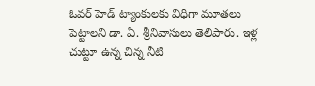ఓవర్ హెడ్ ట్యాంకులకు విధిగా మూతలు పెట్టాలని డా. ఏ. శ్రీనివాసులు తెలిపారు. ఇళ్ల చుట్టూ ఉన్న చిన్న నీటి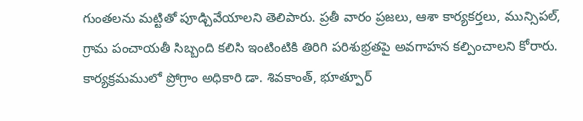గుంతలను మట్టితో పూడ్చివేయాలని తెలిపారు. ప్రతీ వారం ప్రజలు, ఆశా కార్యకర్తలు, మున్సిపల్, గ్రామ పంచాయతీ సిబ్బంది కలిసి ఇంటింటికి తిరిగి పరిశుభ్రతపై అవగాహన కల్పించాలని కోరారు. కార్యక్రమములో ప్రోగ్రాం అధికారి డా. శివకాంత్, భూత్పూర్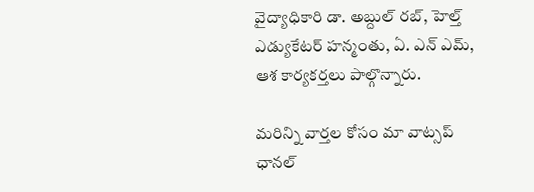వైద్యాధికారి డా. అబ్దుల్ రబ్, హెల్త్ ఎడ్యుకేటర్ హన్మంతు, ఏ. ఎన్ ఎమ్, ఆశ కార్యకర్తలు పాల్గొన్నారు.

మ‌రిన్ని వార్త‌ల కోసం మా వాట్స‌ప్ ఛాన‌ల్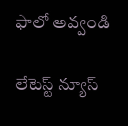ఫాలో అవ్వండి

లేటెస్ట్ న్యూస్‌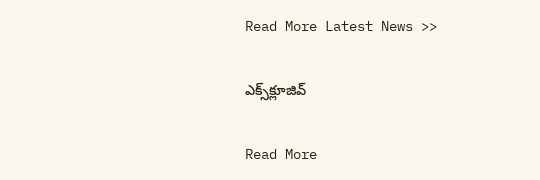Read More Latest News >>

ఎక్స్‌క్లూజివ్‌

Read More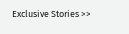Exclusive Stories >>